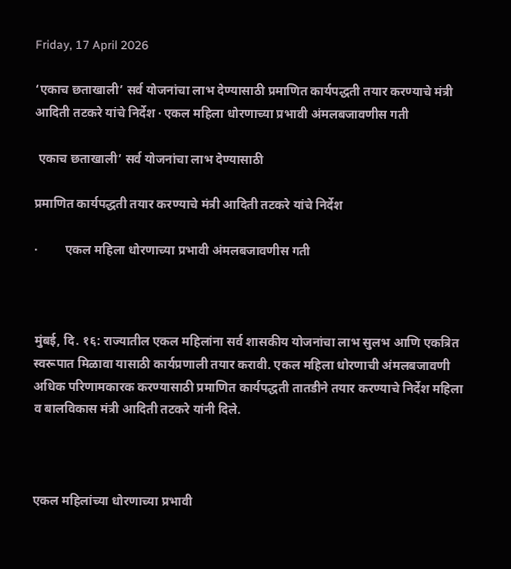Friday, 17 April 2026

‘एकाच छताखाली’ सर्व योजनांचा लाभ देण्यासाठी प्रमाणित कार्यपद्धती तयार करण्याचे मंत्री आदिती तटकरे यांचे निर्देश · एकल महिला धोरणाच्या प्रभावी अंमलबजावणीस गती

 एकाच छताखाली’ सर्व योजनांचा लाभ देण्यासाठी

प्रमाणित कार्यपद्धती तयार करण्याचे मंत्री आदिती तटकरे यांचे निर्देश

·         एकल महिला धोरणाच्या प्रभावी अंमलबजावणीस गती



मुंबई, दि. १६: राज्यातील एकल महिलांना सर्व शासकीय योजनांचा लाभ सुलभ आणि एकत्रित स्वरूपात मिळावा यासाठी कार्यप्रणाली तयार करावी. एकल महिला धोरणाची अंमलबजावणी अधिक परिणामकारक करण्यासाठी प्रमाणित कार्यपद्धती तातडीने तयार करण्याचे निर्देश महिला व बालविकास मंत्री आदिती तटकरे यांनी दिले.



एकल महिलांच्या धोरणाच्या प्रभावी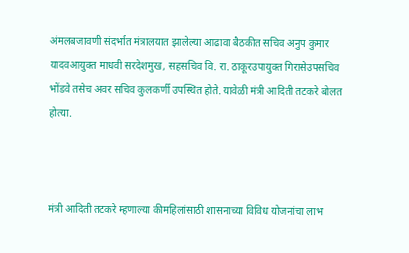अंमलबजावणी संदर्भात मंत्रालयात झालेल्या आढावा बैठकीत सचिव अनुप कुमार यादवआयुक्त माधवी सरदेशमुख, सहसचिव वि. रा. ठाकूरउपायुक्त गिरासेउपसचिव भोंडवे तसेच अवर सचिव कुलकर्णी उपस्थित होते. यावेळी मंत्री आदिती तटकरे बोलत होत्या.



मंत्री आदिती तटकरे म्हणाल्या कीमहिलांसाठी शासनाच्या विविध योजनांचा लाभ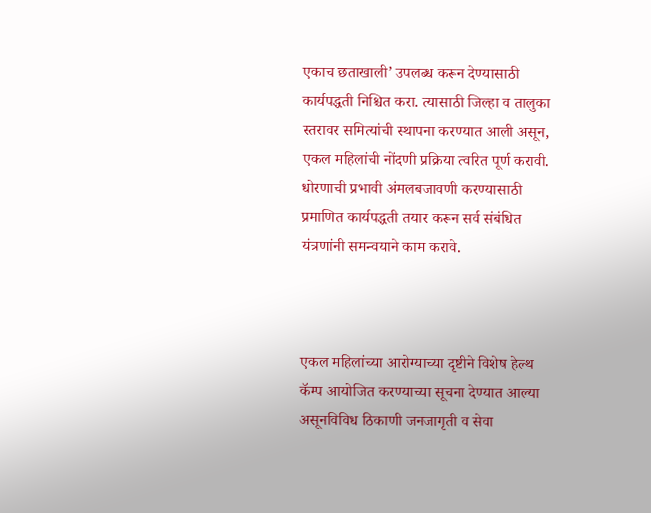एकाच छताखाली’ उपलब्ध करून देण्यासाठी कार्यपद्धती निश्चित करा. त्यासाठी जिल्हा व तालुका स्तरावर समित्यांची स्थापना करण्यात आली असून, एकल महिलांची नोंदणी प्रक्रिया त्वरित पूर्ण करावी. धोरणाची प्रभावी अंमलबजावणी करण्यासाठी प्रमाणित कार्यपद्धती तयार करून सर्व संबंधित यंत्रणांनी समन्वयाने काम करावे.



एकल महिलांच्या आरोग्याच्या दृष्टीने विशेष हेल्थ कॅम्प आयोजित करण्याच्या सूचना देण्यात आल्या असूनविविध ठिकाणी जनजागृती व सेवा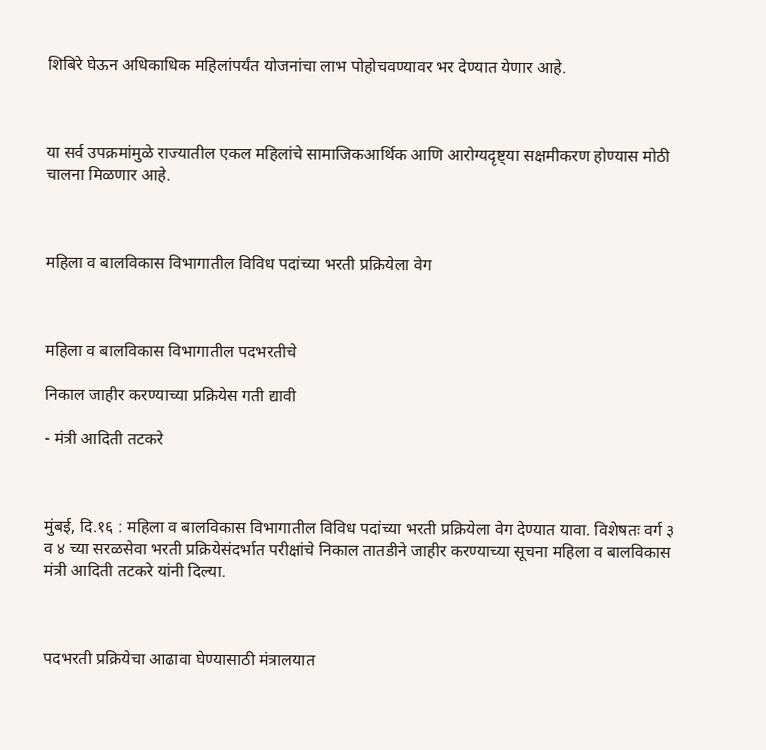शिबिरे घेऊन अधिकाधिक महिलांपर्यंत योजनांचा लाभ पोहोचवण्यावर भर देण्यात येणार आहे.



या सर्व उपक्रमांमुळे राज्यातील एकल महिलांचे सामाजिकआर्थिक आणि आरोग्यदृष्ट्या सक्षमीकरण होण्यास मोठी चालना मिळणार आहे.



महिला व बालविकास विभागातील विविध पदांच्या भरती प्रक्रियेला वेग



महिला व बालविकास विभागातील पदभरतीचे

निकाल जाहीर करण्याच्या प्रक्रियेस गती द्यावी

- मंत्री आदिती तटकरे



मुंबई, दि.१६ : महिला व बालविकास विभागातील विविध पदांच्या भरती प्रक्रियेला वेग देण्यात यावा. विशेषतः वर्ग ३ व ४ च्या सरळसेवा भरती प्रक्रियेसंदर्भात परीक्षांचे निकाल तातडीने जाहीर करण्याच्या सूचना महिला व बालविकास मंत्री आदिती तटकरे यांनी दिल्या.



पदभरती प्रक्रियेचा आढावा घेण्यासाठी मंत्रालयात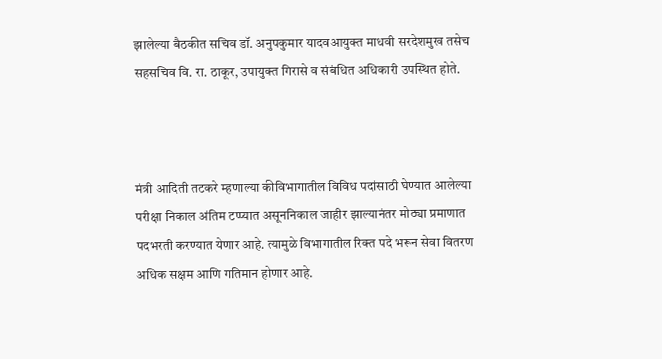झालेल्या बैठकीत सचिव डॉ. अनुपकुमार यादवआयुक्त माधवी सरदेशमुख तसेच सहसचिव वि. रा. ठाकूर, उपायुक्त गिरासे व संबंधित अधिकारी उपस्थित होते.



मंत्री आदिती तटकरे म्हणाल्या कीविभागातील विविध पदांसाठी घेण्यात आलेल्या परीक्षा निकाल अंतिम टप्प्यात असूननिकाल जाहीर झाल्यानंतर मोठ्या प्रमाणात पदभरती करण्यात येणार आहे. त्यामुळे विभागातील रिक्त पदे भरून सेवा वितरण अधिक सक्षम आणि गतिमान होणार आहे.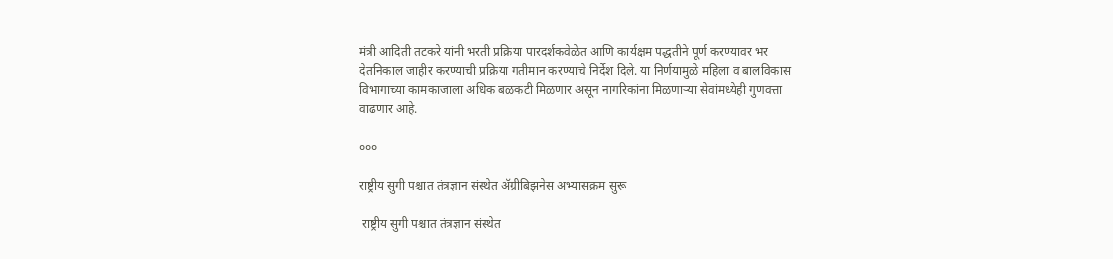मंत्री आदिती तटकरे यांनी भरती प्रक्रिया पारदर्शकवेळेत आणि कार्यक्षम पद्धतीने पूर्ण करण्यावर भर देतनिकाल जाहीर करण्याची प्रक्रिया गतीमान करण्याचे निर्देश दिले. या निर्णयामुळे महिला व बालविकास विभागाच्या कामकाजाला अधिक बळकटी मिळणार असून नागरिकांना मिळणाऱ्या सेवांमध्येही गुणवत्ता वाढणार आहे.

०००

राष्ट्रीय सुगी पश्चात तंत्रज्ञान संस्थेत ॲग्रीबिझनेस अभ्यासक्रम सुरू

 राष्ट्रीय सुगी पश्चात तंत्रज्ञान संस्थेत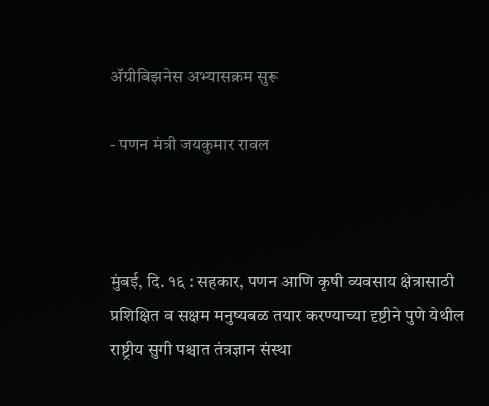ॲग्रीबिझनेस अभ्यासक्रम सुरू

- पणन मंत्री जयकुमार रावल



मुंबई, दि. १६ : सहकार, पणन आणि कृषी व्यवसाय क्षेत्रासाठी प्रशिक्षित व सक्षम मनुष्यबळ तयार करण्याच्या दृष्टीने पुणे येथील राष्ट्रीय सुगी पश्चात तंत्रज्ञान संस्था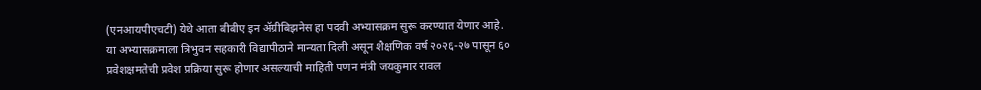(एनआयपीएचटी) येथे आता बीबीए इन ॲग्रीबिझनेस हा पदवी अभ्यासक्रम सुरू करण्यात येणार आहे. या अभ्यासक्रमाला त्रिभुवन सहकारी विद्यापीठाने मान्यता दिली असून शैक्षणिक वर्ष २०२६-२७ पासून ६० प्रवेशक्षमतेची प्रवेश प्रक्रिया सुरू होणार असल्याची माहिती पणन मंत्री जयकुमार रावल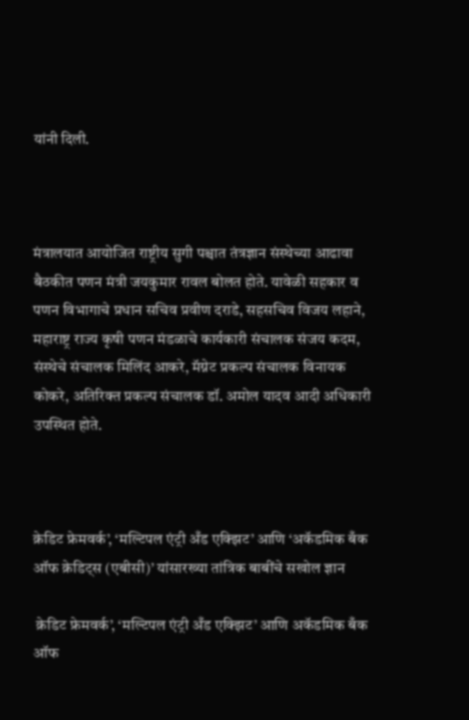यांनी दिली.



मंत्रालयात आयोजित राष्ट्रीय सुगी पश्चात तंत्रज्ञान संस्थेच्या आढावा बैठकीत पणन मंत्री जयकुमार रावल बोलत होते. यावेळी सहकार व पणन विभागाचे प्रधान सचिव प्रवीण दराडे, सहसचिव विजय लहाने, महाराष्ट्र राज्य कृषी पणन मंडळाचे कार्यकारी संचालक संजय कदम, संस्थेचे संचालक मिलिंद आकरे, मॅग्नेट प्रकल्प संचालक विनायक कोकरे, अतिरिक्त प्रकल्प संचालक डॉ. अमोल यादव आदी अधिकारी उपस्थित होते.



क्रेडिट फ्रेमवर्क’, ‘मल्टिपल एंट्री अँड एक्झिट’ आणि ‘अकॅडमिक बँक ऑफ क्रेडिट्स (एबीसी)’ यांसारख्या तांत्रिक बाबींचे सखोल ज्ञान

 क्रेडिट फ्रेमवर्क’, ‘मल्टिपल एंट्री अँड एक्झिट’ आणि अकॅडमिक बँक ऑफ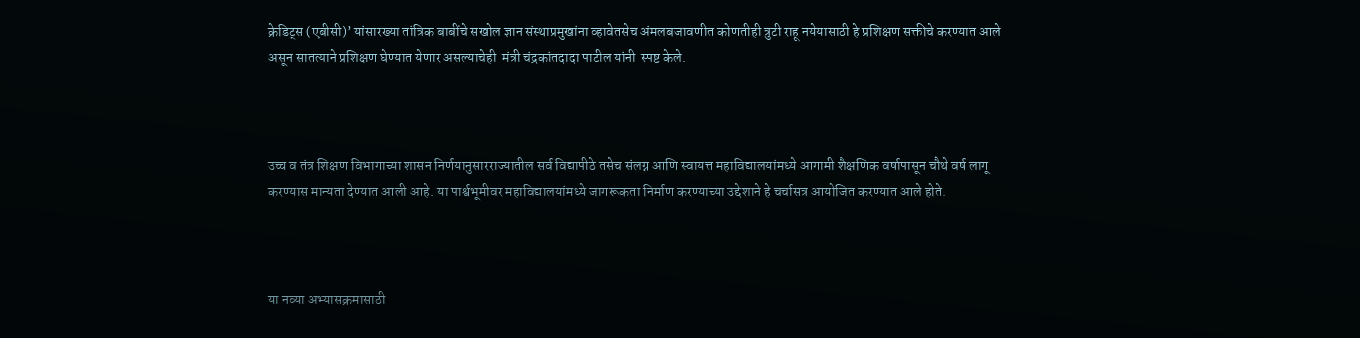क्रेडिट्स (एबीसी)’ यांसारख्या तांत्रिक बाबींचे सखोल ज्ञान संस्थाप्रमुखांना व्हावेतसेच अंमलबजावणीत कोणतीही त्रुटी राहू नयेयासाठी हे प्रशिक्षण सक्तीचे करण्यात आले असून सातत्याने प्रशिक्षण घेण्यात येणार असल्याचेही  मंत्री चंद्रकांतदादा पाटील यांनी  स्पष्ट केले.



उच्च व तंत्र शिक्षण विभागाच्या शासन निर्णयानुसारराज्यातील सर्व विद्यापीठे तसेच संलग्न आणि स्वायत्त महाविद्यालयांमध्ये आगामी शैक्षणिक वर्षापासून चौथे वर्ष लागू करण्यास मान्यता देण्यात आली आहे. या पार्श्वभूमीवर महाविद्यालयांमध्ये जागरूकता निर्माण करण्याच्या उद्देशाने हे चर्चासत्र आयोजित करण्यात आले होते.



या नव्या अभ्यासक्रमासाठी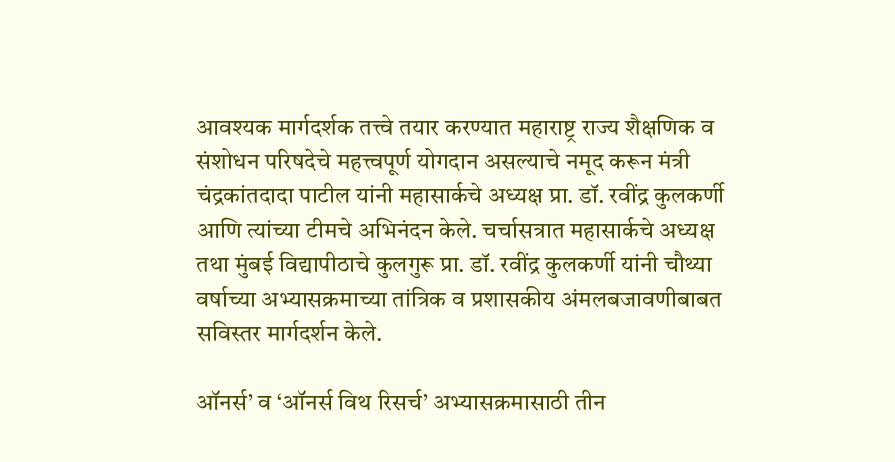आवश्यक मार्गदर्शक तत्त्वे तयार करण्यात महाराष्ट्र राज्य शैक्षणिक व संशोधन परिषदेचे महत्त्वपूर्ण योगदान असल्याचे नमूद करून मंत्री चंद्रकांतदादा पाटील यांनी महासार्कचे अध्यक्ष प्रा. डॉ. रवींद्र कुलकर्णी आणि त्यांच्या टीमचे अभिनंदन केले. चर्चासत्रात महासार्कचे अध्यक्ष तथा मुंबई विद्यापीठाचे कुलगुरू प्रा. डॉ. रवींद्र कुलकर्णी यांनी चौथ्या वर्षाच्या अभ्यासक्रमाच्या तांत्रिक व प्रशासकीय अंमलबजावणीबाबत सविस्तर मार्गदर्शन केले.

ऑनर्स’ व ‘ऑनर्स विथ रिसर्च’ अभ्यासक्रमासाठी तीन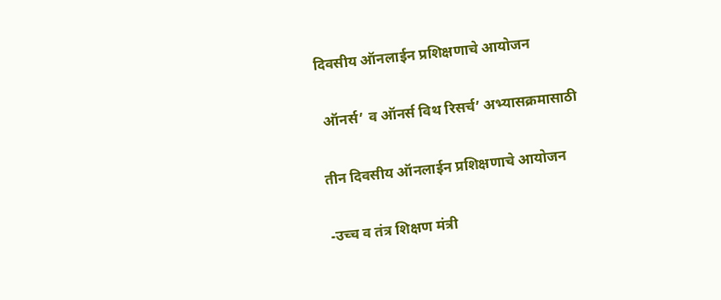दिवसीय ऑनलाईन प्रशिक्षणाचे आयोजन

 ऑनर्स’ व ऑनर्स विथ रिसर्च’ अभ्यासक्रमासाठी

तीन दिवसीय ऑनलाईन प्रशिक्षणाचे आयोजन

-उच्च व तंत्र शिक्षण मंत्री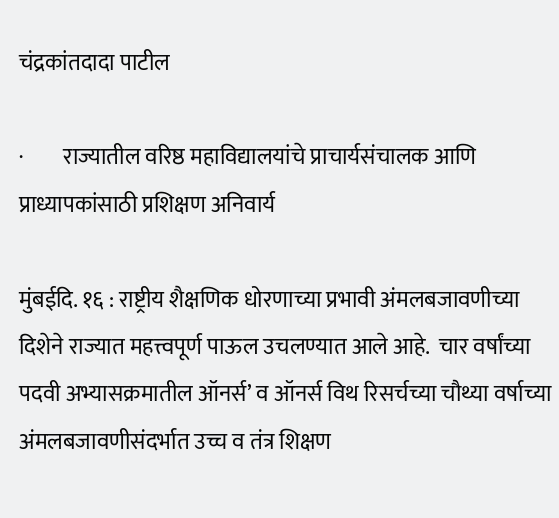चंद्रकांतदादा पाटील

·         राज्यातील वरिष्ठ महाविद्यालयांचे प्राचार्यसंचालक आणि प्राध्यापकांसाठी प्रशिक्षण अनिवार्य

मुंबईदि. १६ : राष्ट्रीय शैक्षणिक धोरणाच्या प्रभावी अंमलबजावणीच्या दिशेने राज्यात महत्त्वपूर्ण पाऊल उचलण्यात आले आहे.  चार वर्षांच्या पदवी अभ्यासक्रमातील ऑनर्स’ व ऑनर्स विथ रिसर्चच्या चौथ्या वर्षाच्या अंमलबजावणीसंदर्भात उच्च व तंत्र शिक्षण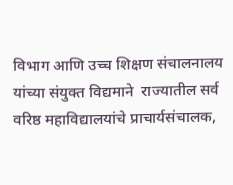विभाग आणि उच्च शिक्षण संचालनालय यांच्या संयुक्त विद्यमाने  राज्यातील सर्व वरिष्ठ महाविद्यालयांचे प्राचार्यसंचालक,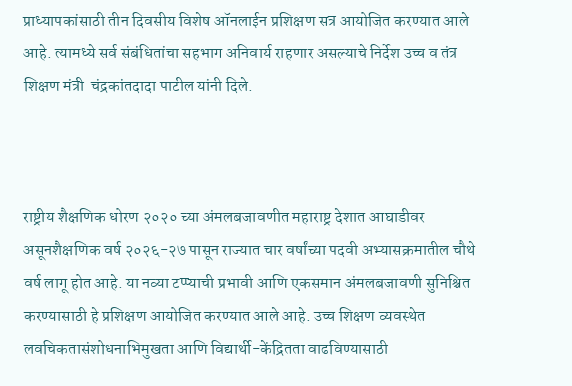प्राध्यापकांसाठी तीन दिवसीय विशेष ऑनलाईन प्रशिक्षण सत्र आयोजित करण्यात आले आहे. त्यामध्ये सर्व संबंधितांचा सहभाग अनिवार्य राहणार असल्याचे निर्देश उच्च व तंत्र शिक्षण मंत्री  चंद्रकांतदादा पाटील यांनी दिले.



राष्ट्रीय शैक्षणिक धोरण २०२० च्या अंमलबजावणीत महाराष्ट्र देशात आघाडीवर असूनशैक्षणिक वर्ष २०२६-२७ पासून राज्यात चार वर्षांच्या पदवी अभ्यासक्रमातील चौथे वर्ष लागू होत आहे. या नव्या टप्प्याची प्रभावी आणि एकसमान अंमलबजावणी सुनिश्चित करण्यासाठी हे प्रशिक्षण आयोजित करण्यात आले आहे. उच्च शिक्षण व्यवस्थेत लवचिकतासंशोधनाभिमुखता आणि विद्यार्थी-केंद्रितता वाढविण्यासाठी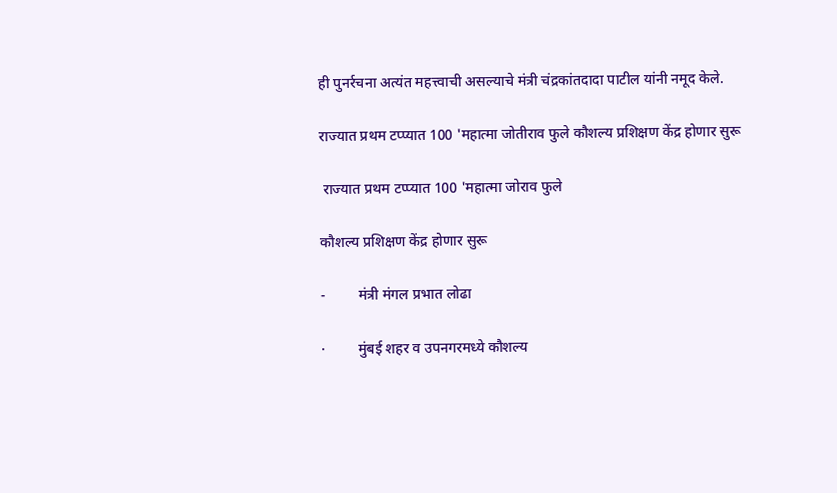ही पुनर्रचना अत्यंत महत्त्वाची असल्याचे मंत्री चंद्रकांतदादा पाटील यांनी नमूद केले.

राज्यात प्रथम टप्प्यात 100 'महात्मा जोतीराव फुले कौशल्य प्रशिक्षण केंद्र होणार सुरू

 राज्यात प्रथम टप्प्यात 100 'महात्मा जोराव फुले

कौशल्य प्रशिक्षण केंद्र होणार सुरू

-         मंत्री मंगल प्रभात लोढा

·         मुंबई शहर व उपनगरमध्ये कौशल्य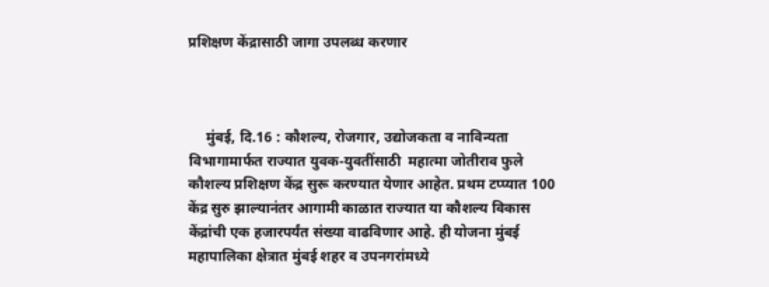प्रशिक्षण केंद्रासाठी जागा उपलब्ध करणार



     मुंबई, दि.16 : कौशल्य, रोजगार, उद्योजकता व नाविन्यता विभागामार्फत राज्यात युवक-युवतींसाठी  महात्मा जोतीराव फुले कौशल्य प्रशिक्षण केंद्र सुरू करण्यात येणार आहेत. प्रथम टप्प्यात 100 केंद्र सुरु झाल्यानंतर आगामी काळात राज्यात या कौशल्य विकास केंद्रांची एक हजारपर्यंत संख्या वाढविणार आहे. ही योजना मुंबई महापालिका क्षेत्रात मुंबई शहर व उपनगरांमध्ये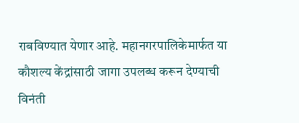राबविण्यात येणार आहे. महानगरपालिकेमार्फत या कौशल्य केंद्रांसाठी जागा उपलब्ध करून देण्याची विनंती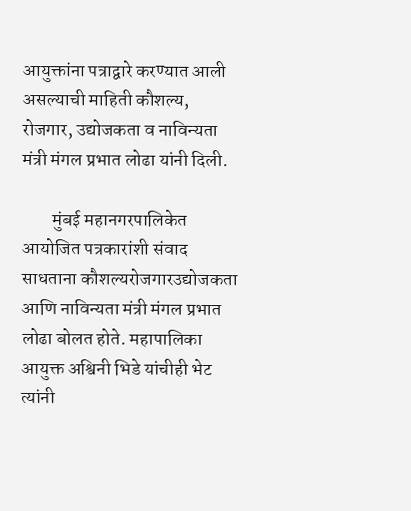आयुक्तांना पत्राद्वारे करण्यात आली असल्याची माहिती कौशल्य, रोजगार, उद्योजकता व नाविन्यता मंत्री मंगल प्रभात लोढा यांनी दिली.

        मुंबई महानगरपालिकेत आयोजित पत्रकारांशी संवाद साधताना कौशल्यरोजगारउद्योजकता आणि नाविन्यता मंत्री मंगल प्रभात लोढा बोलत होते. महापालिका आयुक्त अश्विनी भिडे यांचीही भेट त्यांनी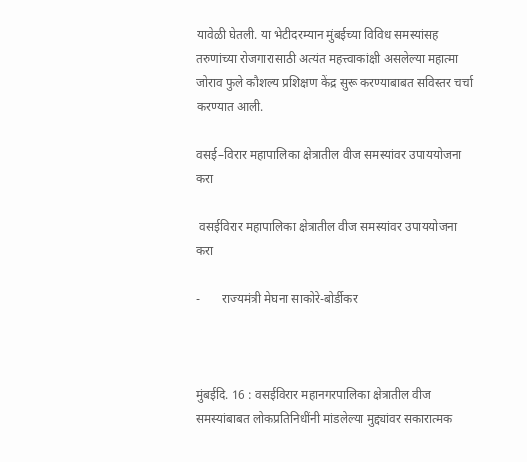यावेळी घेतली. या भेटीदरम्यान मुंबईच्या विविध समस्यांसह तरुणांच्या रोजगारासाठी अत्यंत महत्त्वाकांक्षी असलेल्या महात्मा जोराव फुले कौशल्य प्रशिक्षण केंद्र सुरू करण्याबाबत सविस्तर चर्चा करण्यात आली.

वसई–विरार महापालिका क्षेत्रातील वीज समस्यांवर उपाययोजना करा

 वसईविरार महापालिका क्षेत्रातील वीज समस्यांवर उपाययोजना करा

-       राज्यमंत्री मेघना साकोरे-बोर्डीकर



मुंबईदि. 16 : वसईविरार महानगरपालिका क्षेत्रातील वीज समस्यांबाबत लोकप्रतिनिधींनी मांडलेल्या मुद्द्यांवर सकारात्मक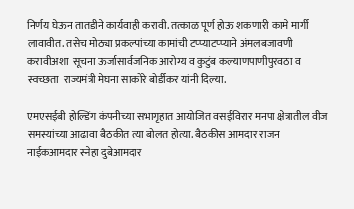निर्णय घेऊन तातडीने कार्यवाही करावी. तत्काळ पूर्ण होऊ शकणारी कामे मार्गी लावावीत. तसेच मोठ्या प्रकल्पांच्या कामांची टप्प्याटप्प्याने अंमलबजावणी करावीअशा  सूचना ऊर्जासार्वजनिक आरोग्य व कुटुंब कल्याणपाणीपुरवठा व स्वच्छता  राज्यमंत्री मेघना साकोरे बोर्डीकर यांनी दिल्या.

एमएसईबी होल्डिंग कंपनीच्या सभागृहात आयोजित वसईविरार मनपा क्षेत्रातील वीज समस्यांच्या आढावा बैठकीत त्या बोलत होत्या. बैठकीस आमदार राजन नाईकआमदार स्नेहा दुबेआमदार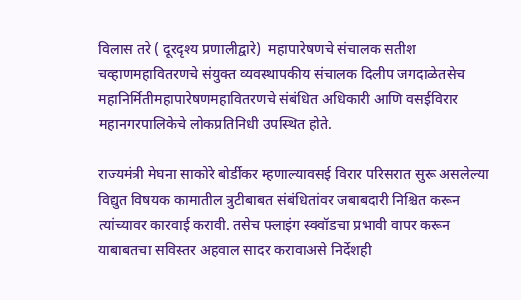विलास तरे ( दूरदृश्य प्रणालीद्वारे)  महापारेषणचे संचालक सतीश चव्हाणमहावितरणचे संयुक्त व्यवस्थापकीय संचालक दिलीप जगदाळेतसेच महानिर्मितीमहापारेषणमहावितरणचे संबंधित अधिकारी आणि वसईविरार महानगरपालिकेचे लोकप्रतिनिधी उपस्थित होते.

राज्यमंत्री मेघना साकोरे बोर्डीकर म्हणाल्यावसई विरार परिसरात सुरू असलेल्या विद्युत विषयक कामातील त्रुटीबाबत संबंधितांवर जबाबदारी निश्चित करून  त्यांच्यावर कारवाई करावी. तसेच फ्लाइंग स्क्वॉडचा प्रभावी वापर करून  याबाबतचा सविस्तर अहवाल सादर करावाअसे निर्देशही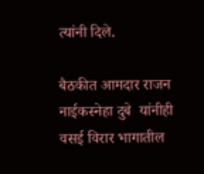त्यांनी दिले.

बैठकीत आमदार राजन नाईकस्नेहा दुबे  यांनीही वसई विरार भागातील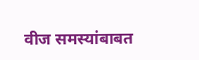वीज समस्यांबाबत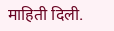माहिती दिली.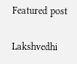Featured post

Lakshvedhi